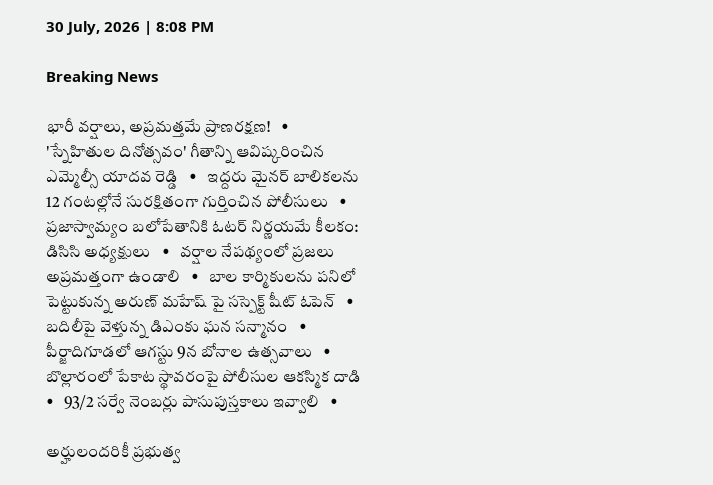30 July, 2026 | 8:08 PM

Breaking News

భారీ వర్షాలు, అప్రమత్తమే ప్రాణరక్షణ!   •   'స్నేహితుల దినోత్సవం' గీతాన్ని ఆవిష్కరించిన ఎమ్మెల్సీ యాదవ రెడ్డి   •   ఇద్దరు మైనర్ బాలికలను 12 గంటల్లోనే సురక్షితంగా గుర్తించిన పోలీసులు   •   ప్రజాస్వామ్యం బలోపేతానికి ఓటర్ నిర్ణయమే కీలకం: డిసిసి అధ్యక్షులు   •   వర్షాల నేపథ్యంలో ప్రజలు అప్రమత్తంగా ఉండాలి   •   బాల కార్మికులను పనిలో పెట్టుకున్న అరుణ్ మహేష్ పై సస్పెక్ట్ షీట్ ఓపెన్   •   బదిలీపై వెళ్తున్న డిఎంకు ఘన సన్మానం   •   పీర్జాదిగూడలో ఆగస్టు 9న బోనాల ఉత్సవాలు   •   బొల్లారంలో పేకాట స్థావరంపై పోలీసుల ఆకస్మిక దాడి   •   93/2 సర్వే నెంబర్లు పాసుపుస్తకాలు ఇవ్వాలి   •

అర్హులందరికీ ప్రభుత్వ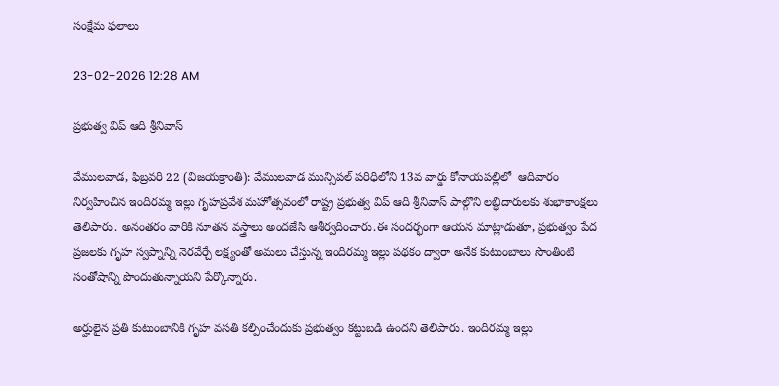సంక్షేమ ఫలాలు

23-02-2026 12:28 AM

ప్రభుత్వ విప్ ఆది శ్రీనివాస్

వేములవాడ, ఫిబ్రవరి 22 (విజయక్రాంతి): వేములవాడ మున్సిపల్ పరిధిలోని 13వ వార్డు కోనాయపల్లిలో  ఆదివారం నిర్వహించిన ఇందిరమ్మ ఇల్లు గృహప్రవేశ మహోత్సవంలో రాష్ట్ర ప్రభుత్వ విప్ ఆది శ్రీనివాస్ పాల్గొని లబ్ధిదారులకు శుభాకాంక్షలు తెలిపారు. అనంతరం వారికి నూతన వస్త్రాలు అందజేసి ఆశీర్వదించారు.ఈ సందర్భంగా ఆయన మాట్లాడుతూ, ప్రభుత్వం పేద ప్రజలకు గృహ స్వప్నాన్ని నెరవేర్చే లక్ష్యంతో అమలు చేస్తున్న ఇందిరమ్మ ఇల్లు పథకం ద్వారా అనేక కుటుంబాలు సొంతింటి సంతోషాన్ని పొందుతున్నాయని పేర్కొన్నారు.

అర్హులైన ప్రతి కుటుంబానికి గృహ వసతి కల్పించేందుకు ప్రభుత్వం కట్టుబడి ఉందని తెలిపారు. ఇందిరమ్మ ఇల్లు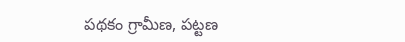పథకం గ్రామీణ, పట్టణ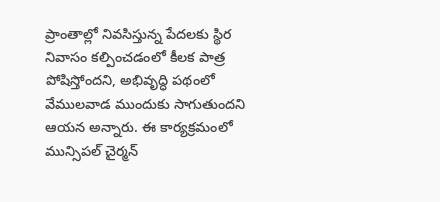ప్రాంతాల్లో నివసిస్తున్న పేదలకు స్థిర నివాసం కల్పించడంలో కీలక పాత్ర పోషిస్తోందని, అభివృద్ధి పథంలో వేములవాడ ముందుకు సాగుతుందని ఆయన అన్నారు. ఈ కార్యక్రమంలో  మున్సిపల్ చైర్మన్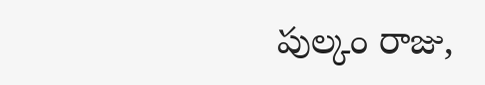పుల్కం రాజు,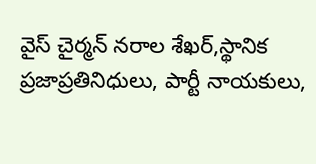వైస్ చైర్మన్ నరాల శేఖర్,స్థానిక ప్రజాప్రతినిధులు, పార్టీ నాయకులు,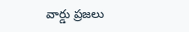వార్డు ప్రజలు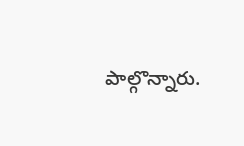పాల్గొన్నారు.